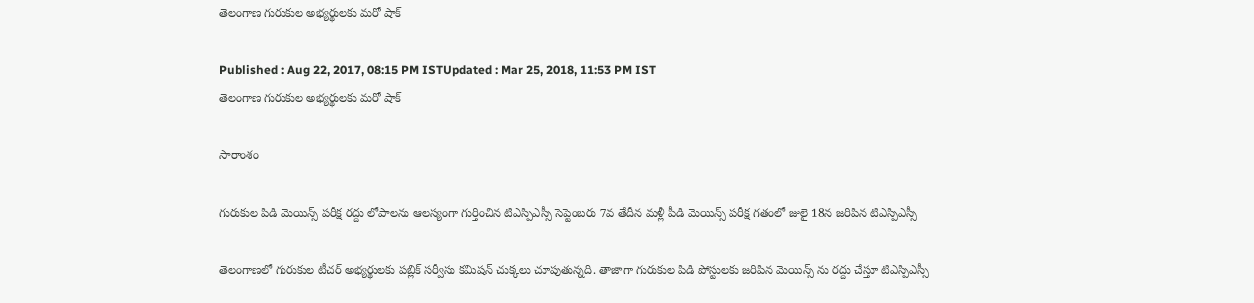తెలంగాణ గురుకుల అభ్యర్థులకు మరో షాక్

Published : Aug 22, 2017, 08:15 PM ISTUpdated : Mar 25, 2018, 11:53 PM IST
తెలంగాణ గురుకుల అభ్యర్థులకు మరో షాక్

సారాంశం

గురుకుల పిడి మెయిన్స్ పరీక్ష రద్దు లోపాలను ఆలస్యంగా గుర్తించిన టిఎస్పిఎస్సీ సెప్టెంబరు 7వ తేదీన మళ్లీ పీడి మెయిన్స్ పరీక్ష గతంలో జులై 18న జరిపిన టిఎస్పిఎస్సీ

తెలంగాణలో గురుకుల టీచర్ అభ్యర్థులకు పబ్లిక్ సర్వీసు కమిషన్ చుక్కలు చూపుతున్నది. తాజాగా గురుకుల పిడి పోస్టులకు జరిపిన మెయిన్స్ ను రద్దు చేస్తూ టిఎస్పిఎస్సీ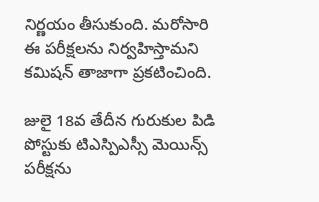నిర్ణయం తీసుకుంది. మరోసారి ఈ పరీక్షలను నిర్వహిస్తామని కమిషన్ తాజాగా ప్రకటించింది.

జులై 18వ తేదీన గురుకుల పిడి పోస్టుకు టిఎస్పిఎస్సీ మెయిన్స్ పరీక్షను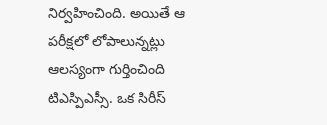నిర్వహించింది. అయితే ఆ పరీక్షలో లోపాలున్నట్లు ఆలస్యంగా గుర్తించింది టిఎస్పిఎస్సీ. ఒక సిరీస్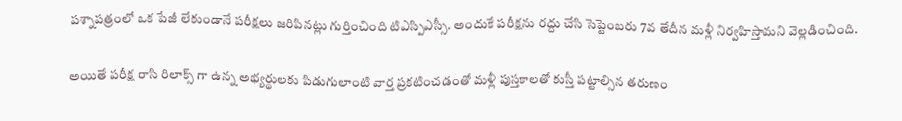పశ్నాపత్రంలో ఒక పేజీ లేకుండానే పరీక్షలు జరిపినట్లు గుర్తించింది టిఎస్పిఎస్సీ. అందుకే పరీక్షను రద్దు చేసి సెప్టెంబరు 7వ తేదీన మళ్లీ నిర్వహిస్తామని వెల్లడించింది.

అయితే పరీక్ష రాసి రిలాక్స్ గా ఉన్న అభ్యర్థులకు పిడుగులాంటి వార్త ప్రకటించడంతో మళ్లీ పుస్తకాలతో కుస్తీ పట్టాల్సిన తరుణం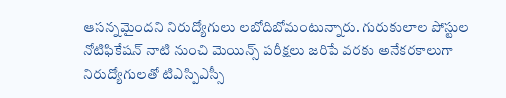ఆసన్నమైందని నిరుద్యోగులు లబోదిబోమంటున్నారు. గురుకులాల పోస్టుల నోటిఫికేషన్ నాటి నుంచి మెయిన్స్ పరీక్షలు జరిపే వరకు అనేకరకాలుగా నిరుద్యోగులతో టిఎస్పిఎస్సీ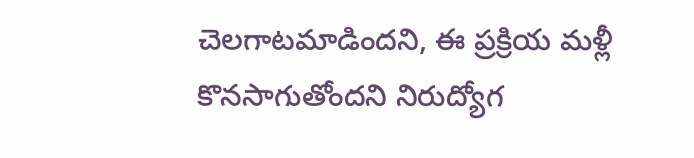చెలగాటమాడిందని, ఈ ప్రక్రియ మళ్లీ కొనసాగుతోందని నిరుద్యోగ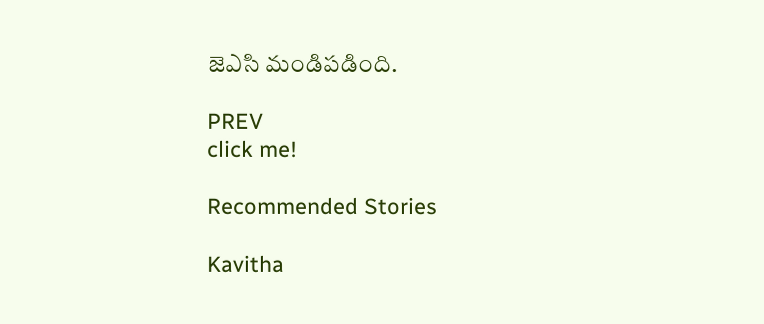జెఎసి మండిపడింది.

PREV
click me!

Recommended Stories

Kavitha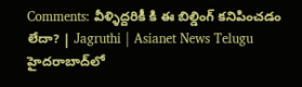Comments: వీళ్ళిద్దరికీ కి ఈ బిల్డింగ్ కనిపించడం లేదా? | Jagruthi | Asianet News Telugu
హైదరాబాద్‌లో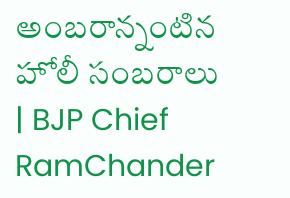అంబరాన్నంటిన హోలీ సంబరాలు | BJP Chief RamChander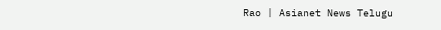Rao | Asianet News Telugu